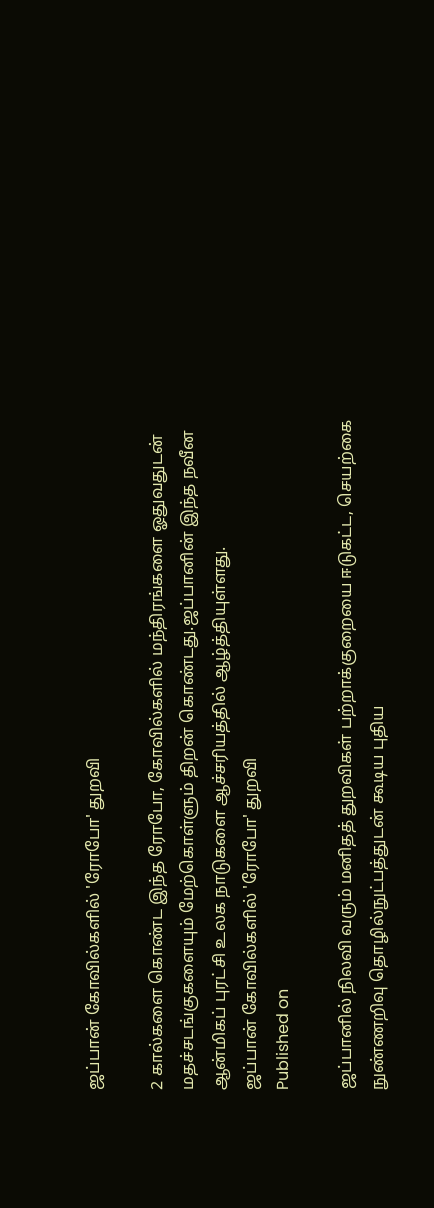ஜப்பான் கோவில்களில் 'ரோபோ' துறவி

2 கால்களை கொண்ட இந்த ரோபோ, கோவில்களில் மந்திரங்களை ஓதுவதுடன் மதச்சடங்குகளையும் மேற்கொள்ளும் திறன் கொண்டது.ஜப்பானின் இந்த நவீன ஆன்மிகப் புரட்சி உலக நாடுகளை ஆச்சரியத்தில் ஆழ்த்தியுள்ளது.
ஜப்பான் கோவில்களில் 'ரோபோ' துறவி
Published on

ஜப்பானில் நிலவி வரும் மனிதத் துறவிகள் பற்றாக்குறையை ஈடுகட்ட, செயற்கை நுண்ணறிவு தொழில்நுட்பத்துடன் கூடிய புதிய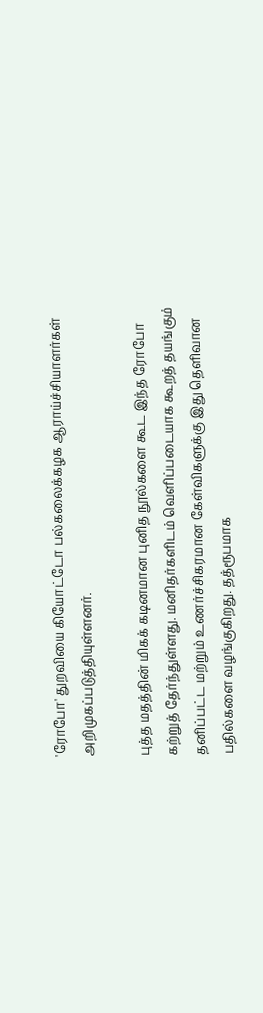'ரோபோ' துறவியை கியோட்டோ பல்கலைக்கழக ஆராய்ச்சியாளர்கள் அறிமுகப்படுத்தியுள்ளனர்.

புத்த மதத்தின் மிகக் கடினமான புனித நூல்களை கூட இந்த ரோபோ கற்றுத் தேர்ந்துள்ளது. மனிதர்களிடம் வெளிப்படையாக கூறத் தயங்கும் தனிப்பட்ட மற்றும் உணர்ச்சிகரமான கேள்விகளுக்கு இது தெளிவான பதில்களை வழங்குகிறது. தத்ரூபமாக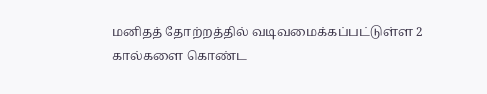மனிதத் தோற்றத்தில் வடிவமைக்கப்பட்டுள்ள 2 கால்களை கொண்ட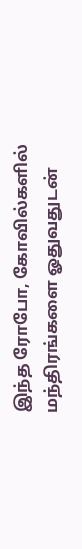இந்த ரோபோ, கோவில்களில் மந்திரங்களை ஓதுவதுடன்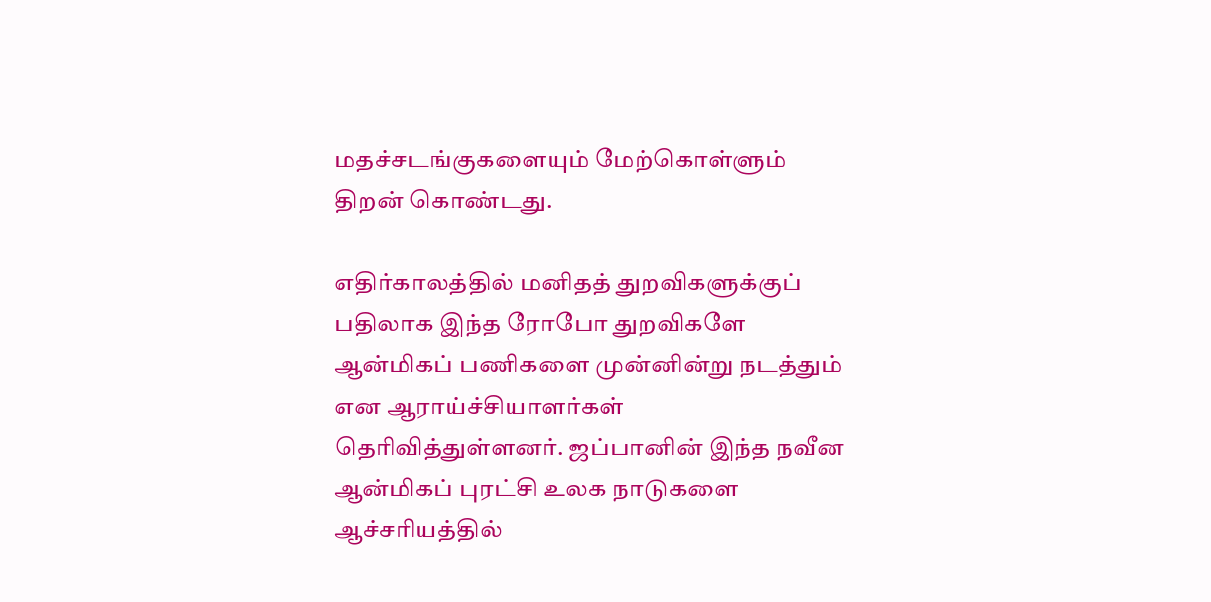மதச்சடங்குகளையும் மேற்கொள்ளும் திறன் கொண்டது.

எதிர்காலத்தில் மனிதத் துறவிகளுக்குப் பதிலாக இந்த ரோபோ துறவிகளே ஆன்மிகப் பணிகளை முன்னின்று நடத்தும் என ஆராய்ச்சியாளர்கள் தெரிவித்துள்ளனர். ஜப்பானின் இந்த நவீன ஆன்மிகப் புரட்சி உலக நாடுகளை ஆச்சரியத்தில்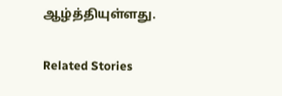ஆழ்த்தியுள்ளது.

Related Stories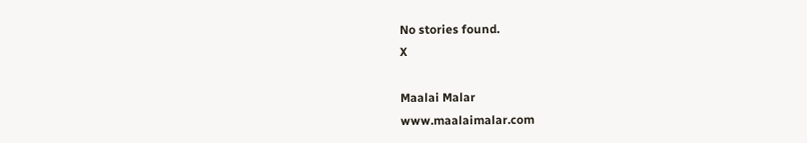No stories found.
X

Maalai Malar
www.maalaimalar.com